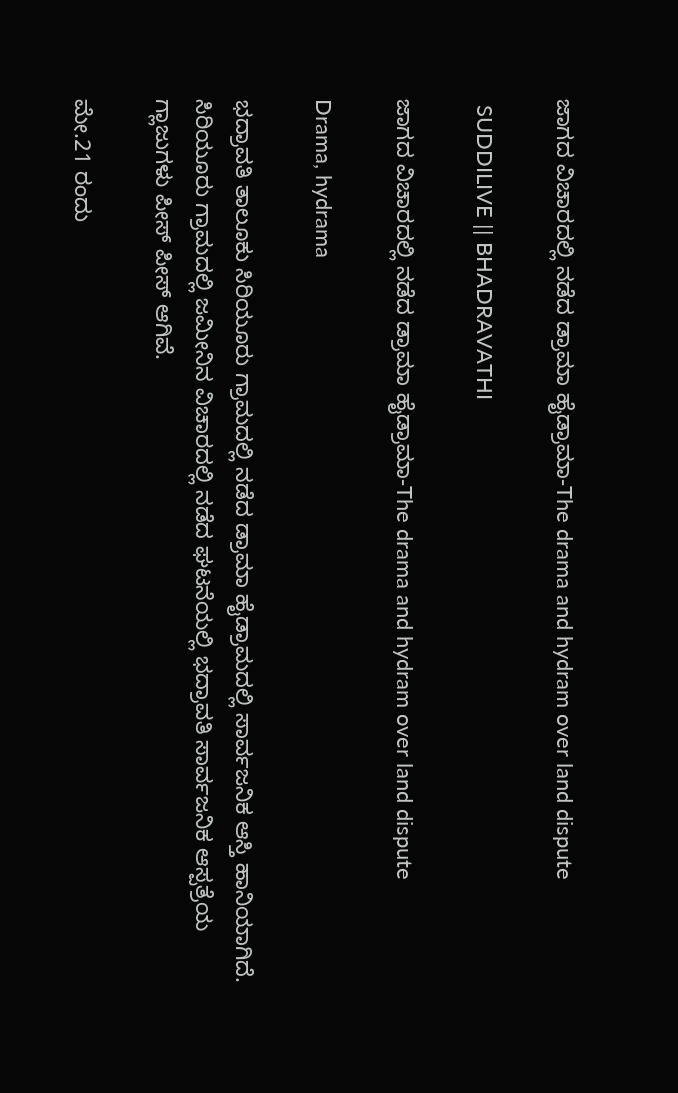ಜಾಗದ ವಿಚಾರದಲ್ಲಿ ನಡೆದ ಡ್ರಾಮಾ ಹೈಡ್ರಾಮಾ-The drama and hydram over land dispute

 SUDDILIVE || BHADRAVATHI

ಜಾಗದ ವಿಚಾರದಲ್ಲಿ ನಡೆದ ಡ್ರಾಮಾ ಹೈಡ್ರಾಮಾ-The drama and hydram over land dispute

Drama, hydrama

ಭದ್ರಾವತಿ ತಾಲೂಕು ಸಿರಿಯೂರು ಗ್ರಾಮದಲ್ಲಿ ನಡೆದ ಡ್ರಾಮಾ ಹೈಡ್ರಾಮದಲ್ಲಿ ಸಾರ್ವಜನಿಕ ಆಸ್ತಿ ಹಾನಿಯಾಗಿದೆ. ಸಿರಿಯೂರು ಗ್ರಾಮದಲ್ಲಿ ಜಮೀನಿನ ವಿಚಾರದಲ್ಲಿ ನಡೆದ ಘಟನೆಯಲ್ಲಿ ಭದ್ರಾವತಿ ಸಾರ್ವಜನಿಕ ಆಸ್ಪತ್ರೆಯ ಗ್ಲಾಜುಗಳು ಪೀಸ್ ಪೀಸ್ ಆಗಿವೆ.

ಮೇ.21 ರಂದು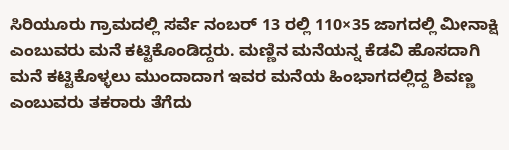ಸಿರಿಯೂರು ಗ್ರಾಮದಲ್ಲಿ ಸರ್ವೆ ನಂಬರ್ 13 ರಲ್ಲಿ 110×35 ಜಾಗದಲ್ಲಿ ಮೀನಾಕ್ಷಿ ಎಂಬುವರು ಮನೆ ಕಟ್ಟಿಕೊಂಡಿದ್ದರು. ಮಣ್ಣಿನ ಮನೆಯನ್ನ ಕೆಡವಿ ಹೊಸದಾಗಿ ಮನೆ ಕಟ್ಟಿಕೊಳ್ಳಲು ಮುಂದಾದಾಗ ಇವರ ಮನೆಯ ಹಿಂಭಾಗದಲ್ಲಿದ್ದ ಶಿವಣ್ಣ ಎಂಬುವರು ತಕರಾರು ತೆಗೆದು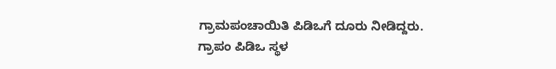ಗ್ರಾಮಪಂಚಾಯಿತಿ ಪಿಡಿಒಗೆ ದೂರು ನೀಡಿದ್ದರು. ಗ್ರಾಪಂ ಪಿಡಿಒ ಸ್ಥಳ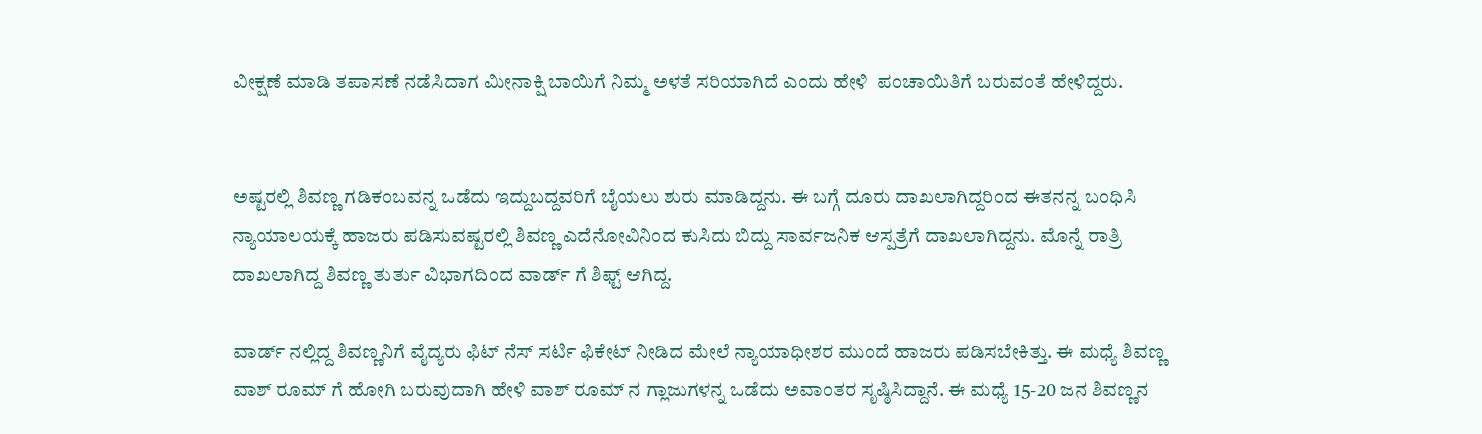ವೀಕ್ಷಣೆ ಮಾಡಿ ತಪಾಸಣೆ ನಡೆಸಿದಾಗ ಮೀನಾಕ್ಷಿ ಬಾಯಿಗೆ ನಿಮ್ಮ ಅಳತೆ ಸರಿಯಾಗಿದೆ ಎಂದು ಹೇಳಿ  ಪಂಚಾಯಿತಿಗೆ ಬರುವಂತೆ ಹೇಳಿದ್ದರು.


ಅಷ್ಟರಲ್ಲಿ ಶಿವಣ್ಣ ಗಡಿಕಂಬವನ್ನ ಒಡೆದು ಇದ್ದುಬದ್ದವರಿಗೆ ಬೈಯಲು ಶುರು ಮಾಡಿದ್ದನು. ಈ ಬಗ್ಗೆ ದೂರು ದಾಖಲಾಗಿದ್ದರಿಂದ ಈತನನ್ನ ಬಂಧಿಸಿ ನ್ಯಾಯಾಲಯಕ್ಕೆ ಹಾಜರು ಪಡಿಸುವಷ್ಟರಲ್ಲಿ ಶಿವಣ್ಣ ಎದೆನೋವಿನಿಂದ ಕುಸಿದು ಬಿದ್ದು ಸಾರ್ವಜನಿಕ ಆಸ್ಪತ್ರೆಗೆ ದಾಖಲಾಗಿದ್ದನು. ಮೊನ್ನೆ ರಾತ್ರಿ ದಾಖಲಾಗಿದ್ದ ಶಿವಣ್ಣ ತುರ್ತು ವಿಭಾಗದಿಂದ ವಾರ್ಡ್ ಗೆ ಶಿಫ್ಟ್ ಆಗಿದ್ದ.

ವಾರ್ಡ್ ನಲ್ಲಿದ್ದ ಶಿವಣ್ಣನಿಗೆ ವೈದ್ಯರು ಫಿಟ್ ನೆಸ್ ಸರ್ಟಿ ಫಿಕೇಟ್ ನೀಡಿದ ಮೇಲೆ ನ್ಯಾಯಾಧೀಶರ ಮುಂದೆ ಹಾಜರು ಪಡಿಸಬೇಕಿತ್ತು. ಈ ಮಧ್ಯೆ ಶಿವಣ್ಣ ವಾಶ್ ರೂಮ್ ಗೆ ಹೋಗಿ ಬರುವುದಾಗಿ ಹೇಳಿ ವಾಶ್ ರೂಮ್ ನ ಗ್ಲಾಜುಗಳನ್ನ ಒಡೆದು ಅವಾಂತರ ಸೃಷ್ಠಿಸಿದ್ದಾನೆ. ಈ ಮಧ್ಯೆ 15-20 ಜನ ಶಿವಣ್ಣನ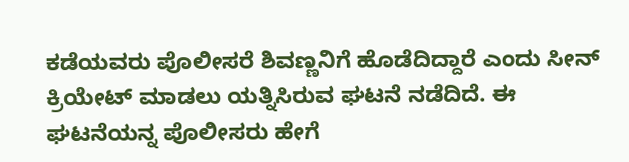ಕಡೆಯವರು ಪೊಲೀಸರೆ ಶಿವಣ್ಣನಿಗೆ ಹೊಡೆದಿದ್ದಾರೆ ಎಂದು ಸೀನ್ ಕ್ರಿಯೇಟ್ ಮಾಡಲು ಯತ್ನಿಸಿರುವ ಘಟನೆ ನಡೆದಿದೆ. ಈ ಘಟನೆಯನ್ನ ಪೊಲೀಸರು ಹೇಗೆ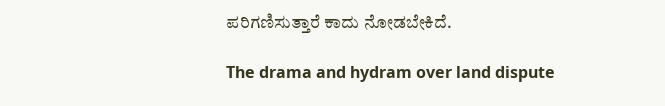ಪರಿಗಣಿಸುತ್ತಾರೆ ಕಾದು ನೋಡಬೇಕಿದೆ.

The drama and hydram over land dispute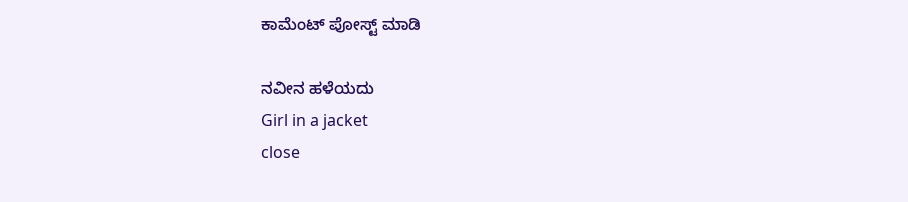ಕಾಮೆಂಟ್‌‌ ಪೋಸ್ಟ್‌ ಮಾಡಿ

ನವೀನ ಹಳೆಯದು
Girl in a jacket
close